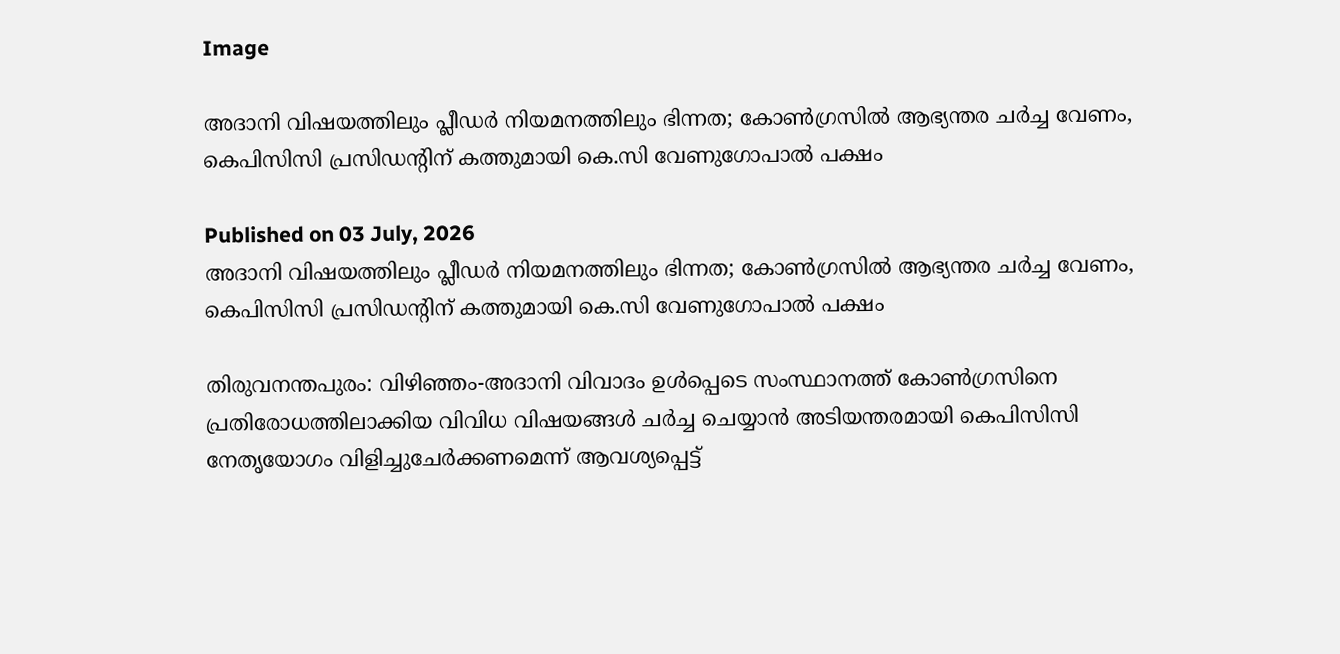Image

അദാനി വിഷയത്തിലും പ്ലീഡർ നിയമനത്തിലും ഭിന്നത; കോൺഗ്രസിൽ ആഭ്യന്തര ചർച്ച വേണം, കെപിസിസി പ്രസിഡന്റിന് കത്തുമായി കെ.സി വേണുഗോപാൽ പക്ഷം

Published on 03 July, 2026
അദാനി വിഷയത്തിലും പ്ലീഡർ നിയമനത്തിലും ഭിന്നത; കോൺഗ്രസിൽ ആഭ്യന്തര ചർച്ച വേണം, കെപിസിസി പ്രസിഡന്റിന് കത്തുമായി കെ.സി വേണുഗോപാൽ പക്ഷം

തിരുവനന്തപുരം: വിഴിഞ്ഞം-അദാനി വിവാദം ഉൾപ്പെടെ സംസ്ഥാനത്ത് കോൺഗ്രസിനെ പ്രതിരോധത്തിലാക്കിയ വിവിധ വിഷയങ്ങൾ ചർച്ച ചെയ്യാൻ അടിയന്തരമായി കെപിസിസി നേതൃയോഗം വിളിച്ചുചേർക്കണമെന്ന് ആവശ്യപ്പെട്ട്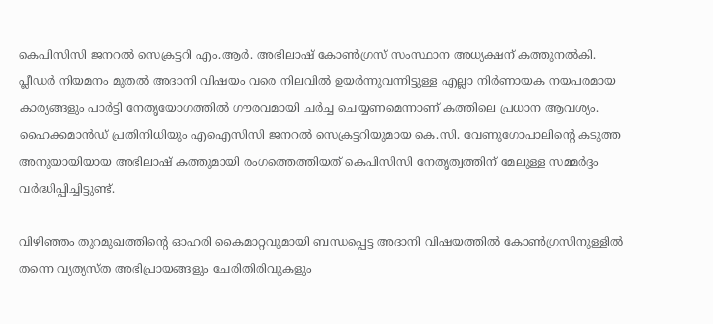കെപിസിസി ജനറൽ സെക്രട്ടറി എം.ആർ. അഭിലാഷ് കോൺഗ്രസ് സംസ്ഥാന അധ്യക്ഷന് കത്തുനൽകി. പ്ലീഡർ നിയമനം മുതൽ അദാനി വിഷയം വരെ നിലവിൽ ഉയർന്നുവന്നിട്ടുള്ള എല്ലാ നിർണായക നയപരമായ കാര്യങ്ങളും പാർട്ടി നേതൃയോഗത്തിൽ ഗൗരവമായി ചർച്ച ചെയ്യണമെന്നാണ് കത്തിലെ പ്രധാന ആവശ്യം. ഹൈക്കമാൻഡ് പ്രതിനിധിയും എഐസിസി ജനറൽ സെക്രട്ടറിയുമായ കെ.സി. വേണുഗോപാലിന്റെ കടുത്ത അനുയായിയായ അഭിലാഷ് കത്തുമായി രംഗത്തെത്തിയത് കെപിസിസി നേതൃത്വത്തിന് മേലുള്ള സമ്മർദ്ദം വർദ്ധിപ്പിച്ചിട്ടുണ്ട്.

വിഴിഞ്ഞം തുറമുഖത്തിന്റെ ഓഹരി കൈമാറ്റവുമായി ബന്ധപ്പെട്ട അദാനി വിഷയത്തിൽ കോൺഗ്രസിനുള്ളിൽ തന്നെ വ്യത്യസ്ത അഭിപ്രായങ്ങളും ചേരിതിരിവുകളും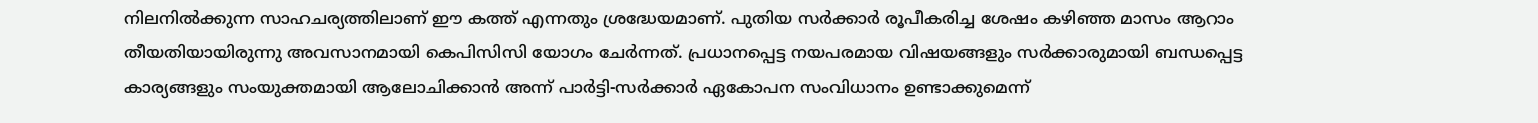നിലനിൽക്കുന്ന സാഹചര്യത്തിലാണ് ഈ കത്ത് എന്നതും ശ്രദ്ധേയമാണ്. പുതിയ സർക്കാർ രൂപീകരിച്ച ശേഷം കഴിഞ്ഞ മാസം ആറാം തീയതിയായിരുന്നു അവസാനമായി കെപിസിസി യോഗം ചേർന്നത്. പ്രധാനപ്പെട്ട നയപരമായ വിഷയങ്ങളും സർക്കാരുമായി ബന്ധപ്പെട്ട കാര്യങ്ങളും സംയുക്തമായി ആലോചിക്കാൻ അന്ന് പാർട്ടി-സർക്കാർ ഏകോപന സംവിധാനം ഉണ്ടാക്കുമെന്ന്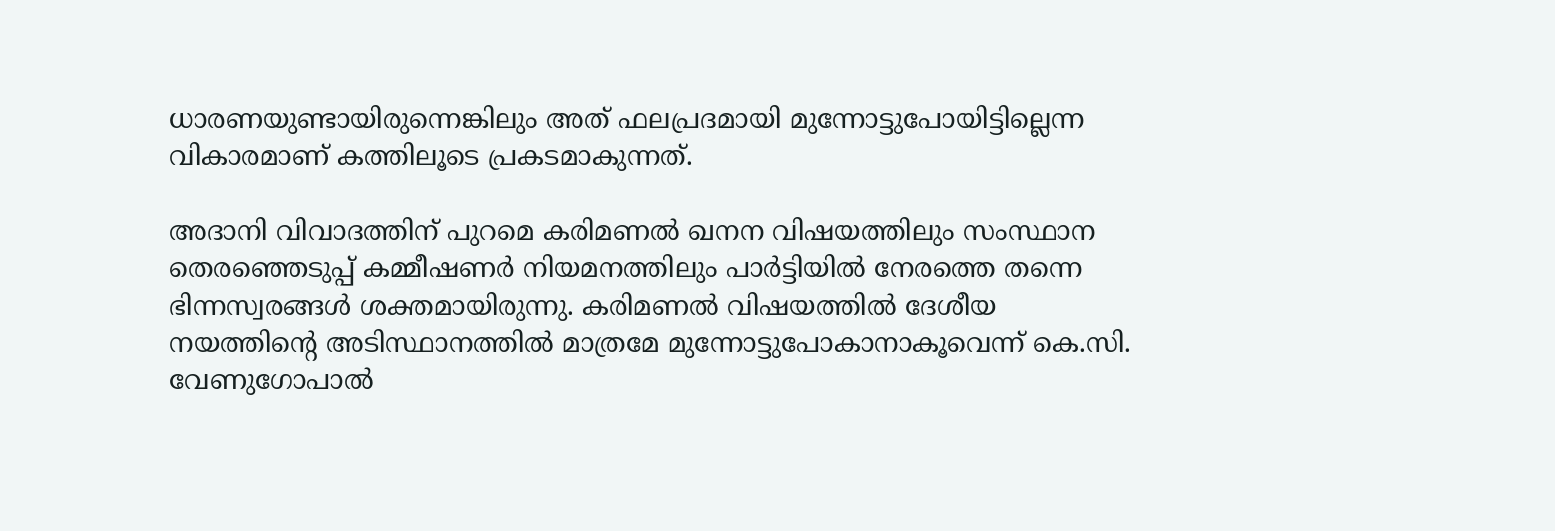ധാരണയുണ്ടായിരുന്നെങ്കിലും അത് ഫലപ്രദമായി മുന്നോട്ടുപോയിട്ടില്ലെന്ന വികാരമാണ് കത്തിലൂടെ പ്രകടമാകുന്നത്.

അദാനി വിവാദത്തിന് പുറമെ കരിമണൽ ഖനന വിഷയത്തിലും സംസ്ഥാന തെരഞ്ഞെടുപ്പ് കമ്മീഷണർ നിയമനത്തിലും പാർട്ടിയിൽ നേരത്തെ തന്നെ ഭിന്നസ്വരങ്ങൾ ശക്തമായിരുന്നു. കരിമണൽ വിഷയത്തിൽ ദേശീയ നയത്തിന്റെ അടിസ്ഥാനത്തിൽ മാത്രമേ മുന്നോട്ടുപോകാനാകൂവെന്ന് കെ.സി. വേണുഗോപാൽ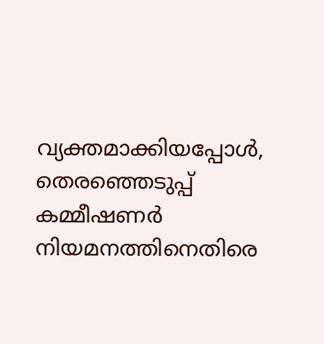വ്യക്തമാക്കിയപ്പോൾ, തെരഞ്ഞെടുപ്പ് കമ്മീഷണർ നിയമനത്തിനെതിരെ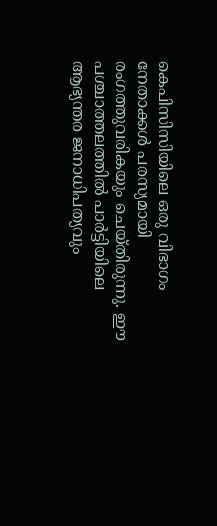കെപിസിസിയിലെ ഒരു വിഭാഗം നേതാക്കൾ പരസ്യമായി രംഗത്തുവരികയും ചെയ്തിരുന്നു. ഈ പശ്ചാത്തലത്തിൽ പാർട്ടിയിലെ ആഭ്യന്തര ജനാധിപത്യവും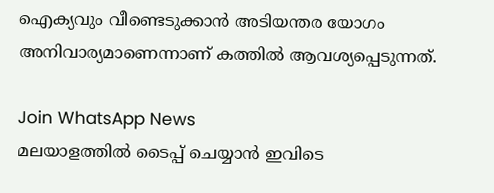ഐക്യവും വീണ്ടെടുക്കാൻ അടിയന്തര യോഗം അനിവാര്യമാണെന്നാണ് കത്തിൽ ആവശ്യപ്പെടുന്നത്.

Join WhatsApp News
മലയാളത്തില്‍ ടൈപ്പ് ചെയ്യാന്‍ ഇവിടെ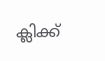ക്ലിക്ക്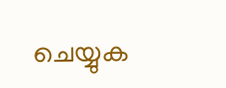ചെയ്യുക